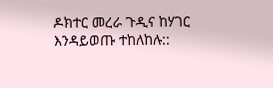ዶክተር መረራ ጉዲና ከሃገር እንዳይወጡ ተከለከሉ::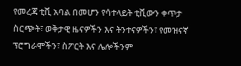የመረጃ ቲቪ አባል በመሆን የሳተላይት ቲቪውን ቀጥታ ስርጭት፣ ወቅታዊ ዜናዎችን እና ትንተናዎችን፣ የመዝናኛ ፕሮግራሞችን፣ ስፖርት እና ሌሎችንም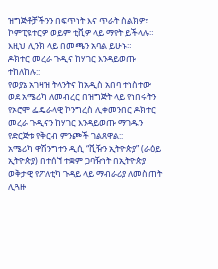ዝግጅቶቻችንን በፍጥነት እና ጥራት ስልክዎ፣ ኮምፒዩተርዎ ወይም ቲቪዎ ላይ ማየት ይችላሉ። እዚህ ሊንክ ላይ በመጫን አባል ይሁኑ።
ዶክተር መረራ ጉዲና ከሃገር እንዳይወጡ ተከለከሉ::
የወያኔ አገዛዝ ትላንትና ከአዲስ አበባ ተነስተው ወደ አሜሪካ ለመብረር በዝግጅት ላይ የነበሩትን የኦሮሞ ፌዴራላዊ ኮንግረስ ሊቀመንበር ዶክተር መረራ ጉዲናን ከሃገር እንዳይወጡ ማገዱን የድርጅቱ የቅርብ ምንጮች ገልጸዋል::
አሜሪካ ዋሽንግተን ዲሲ “ቪዥን ኢትዮጵያ” (ራዕይ ኢትዮጵያ) በተሰኘ ተቋም ጋባዥነት በኢትዮጵያ ወቅታዊ የፖለቲካ ጉዳይ ላይ ማብራሪያ ለመስጠት ሊጓዙ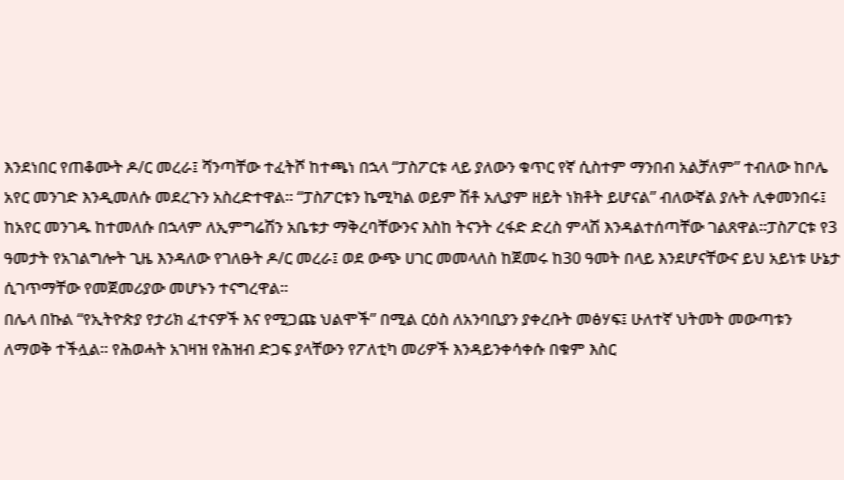እንደነበር የጠቆሙት ዶ/ር መረራ፤ ሻንጣቸው ተፈትሾ ከተጫነ በኋላ “ፓስፖርቱ ላይ ያለውን ቁጥር የኛ ሲስተም ማንበብ አልቻለም” ተብለው ከቦሌ አየር መንገድ እንዲመለሱ መደረጉን አስረድተዋል፡፡ “ፓስፖርቱን ኬሚካል ወይም ሽቶ አሊያም ዘይት ነክቶት ይሆናል” ብለውኛል ያሉት ሊቀመንበሩ፤ ከአየር መንገዱ ከተመለሱ በኋላም ለኢምግሬሽን አቤቱታ ማቅረባቸውንና እስከ ትናንት ረፋድ ድረስ ምላሽ እንዳልተሰጣቸው ገልጸዋል፡፡ፓስፖርቱ የ3 ዓመታት የአገልግሎት ጊዜ እንዳለው የገለፁት ዶ/ር መረራ፤ ወደ ውጭ ሀገር መመላለስ ከጀመሩ ከ30 ዓመት በላይ እንደሆናቸውና ይህ አይነቱ ሁኔታ ሲገጥማቸው የመጀመሪያው መሆኑን ተናግረዋል፡፡
በሌላ በኩል “የኢትዮጵያ የታሪክ ፈተናዎች እና የሚጋጩ ህልሞች” በሚል ርዕስ ለአንባቢያን ያቀረቡት መፅሃፍ፤ ሁለተኛ ህትመት መውጣቱን ለማወቅ ተችሏል፡፡ የሕወሓት አገዛዝ የሕዝብ ድጋፍ ያላቸውን የፖለቲካ መሪዎች እንዳይንቀሳቀሱ በቁም እስር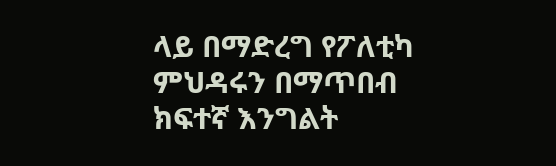ላይ በማድረግ የፖለቲካ ምህዳሩን በማጥበብ ክፍተኛ እንግልት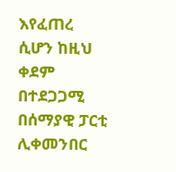እየፈጠረ ሲሆን ከዚህ ቀደም በተደጋጋሚ በሰማያዊ ፓርቲ ሊቀመንበር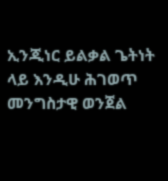ኢንጂነር ይልቃል ጌትነት ላይ እንዲሁ ሕገወጥ መንግስታዊ ወንጀል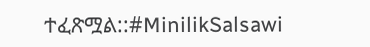ተፈጽሟል::#MinilikSalsawi